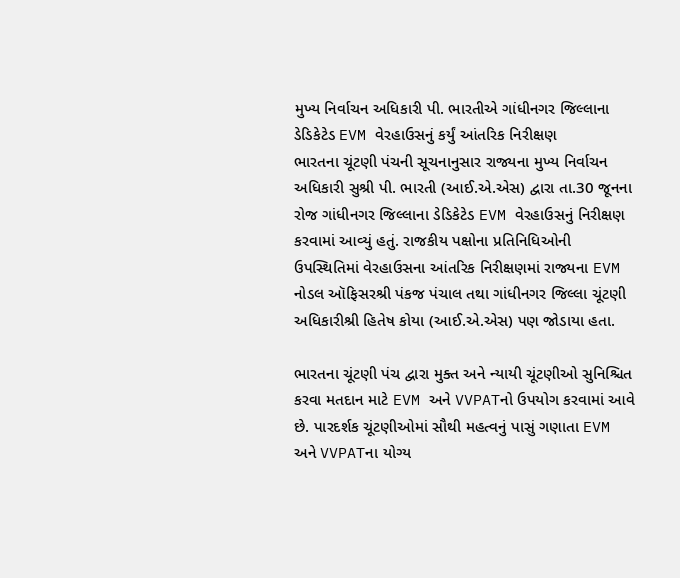મુખ્ય નિર્વાચન અધિકારી પી. ભારતીએ ગાંધીનગર જિલ્લાના ડેડિકેટેડ EVM વેરહાઉસનું કર્યું આંતરિક નિરીક્ષણ
ભારતના ચૂંટણી પંચની સૂચનાનુસાર રાજ્યના મુખ્ય નિર્વાચન અધિકારી સુશ્રી પી. ભારતી (આઈ.એ.એસ) દ્વારા તા.30 જૂનના રોજ ગાંધીનગર જિલ્લાના ડેડિકેટેડ EVM વેરહાઉસનું નિરીક્ષણ કરવામાં આવ્યું હતું. રાજકીય પક્ષોના પ્રતિનિધિઓની ઉપસ્થિતિમાં વેરહાઉસના આંતરિક નિરીક્ષણમાં રાજ્યના EVM નોડલ ઑફિસરશ્રી પંકજ પંચાલ તથા ગાંધીનગર જિલ્લા ચૂંટણી અધિકારીશ્રી હિતેષ કોયા (આઈ.એ.એસ) પણ જોડાયા હતા.

ભારતના ચૂંટણી પંચ દ્વારા મુક્ત અને ન્યાયી ચૂંટણીઓ સુનિશ્ચિત કરવા મતદાન માટે EVM અને VVPATનો ઉપયોગ કરવામાં આવે છે. પારદર્શક ચૂંટણીઓમાં સૌથી મહત્વનું પાસું ગણાતા EVM અને VVPATના યોગ્ય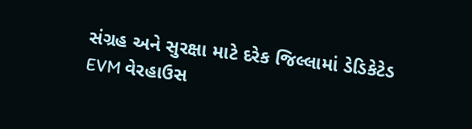સંગ્રહ અને સુરક્ષા માટે દરેક જિલ્લામાં ડેડિકેટેડ EVM વેરહાઉસ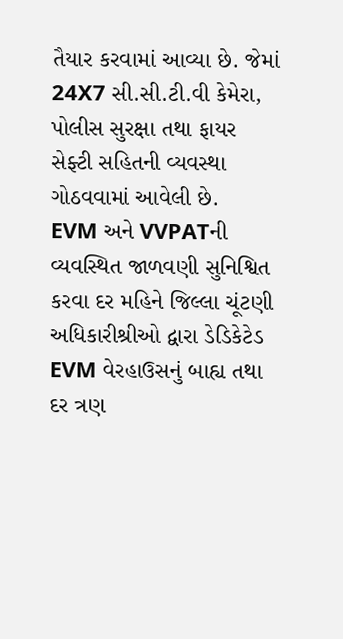તૈયાર કરવામાં આવ્યા છે. જેમાં 24X7 સી.સી.ટી.વી કેમેરા, પોલીસ સુરક્ષા તથા ફાયર સેફ્ટી સહિતની વ્યવસ્થા ગોઠવવામાં આવેલી છે.
EVM અને VVPATની વ્યવસ્થિત જાળવણી સુનિશ્વિત કરવા દર મહિને જિલ્લા ચૂંટણી અધિકારીશ્રીઓ દ્વારા ડેડિકેટેડ EVM વેરહાઉસનું બાહ્ય તથા દર ત્રણ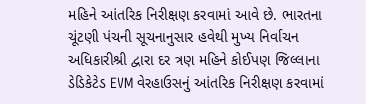મહિને આંતરિક નિરીક્ષણ કરવામાં આવે છે. ભારતના ચૂંટણી પંચની સૂચનાનુસાર હવેથી મુખ્ય નિર્વાચન અધિકારીશ્રી દ્વારા દર ત્રણ મહિને કોઈપણ જિલ્લાના ડેડિકેટેડ EVM વેરહાઉસનું આંતરિક નિરીક્ષણ કરવામાં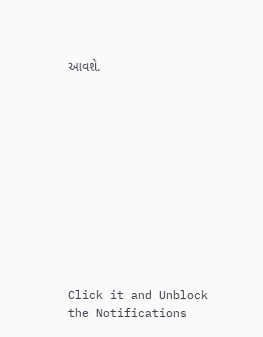આવશે.












Click it and Unblock the Notifications